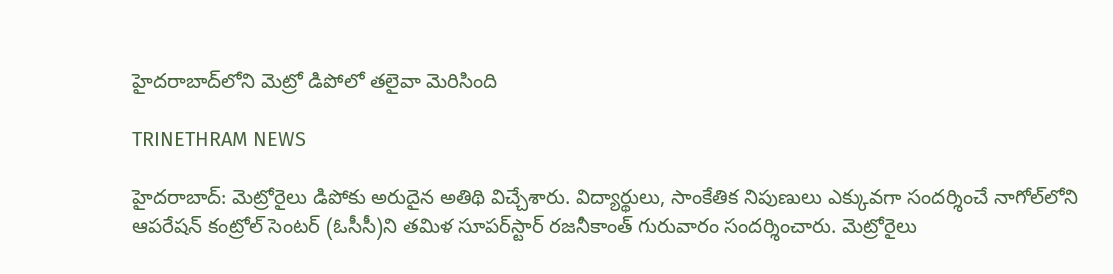హైదరాబాద్‌లోని మెట్రో డిపోలో తలైవా మెరిసింది

TRINETHRAM NEWS

హైదరాబాద్‌: మెట్రోరైలు డిపోకు అరుదైన అతిథి విచ్చేశారు. విద్యార్థులు, సాంకేతిక నిపుణులు ఎక్కువగా సందర్శించే నాగోల్‌లోని ఆపరేషన్‌ కంట్రోల్‌ సెంటర్‌ (ఓసీసీ)ని తమిళ సూపర్‌స్టార్‌ రజనీకాంత్‌ గురువారం సందర్శించారు. మెట్రోరైలు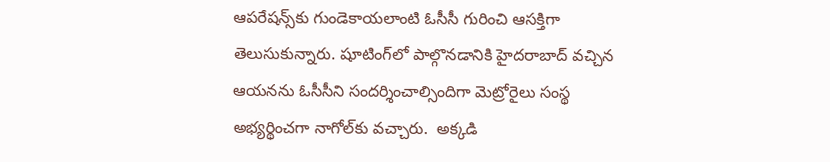ఆపరేషన్స్‌కు గుండెకాయలాంటి ఓసీసీ గురించి ఆసక్తిగా తెలుసుకున్నారు. షూటింగ్‌లో పాల్గొనడానికి హైదరాబాద్‌ వచ్చిన ఆయనను ఓసీసీని సందర్శించాల్సిందిగా మెట్రోరైలు సంస్థ అభ్యర్థించగా నాగోల్‌కు వచ్చారు.  అక్కడి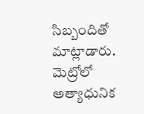సిబ్బందితో మాట్లాడారు. మెట్రోలో అత్యాధునిక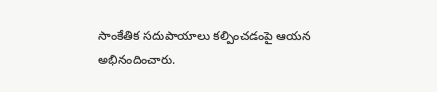సాంకేతిక సదుపాయాలు కల్పించడంపై ఆయన అభినందించారు.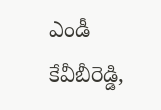ఎండీ కేవీబీరెడ్డి,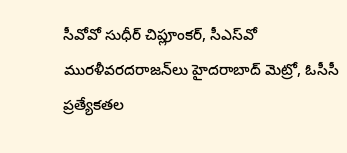సీవోవో సుధీర్‌ చిప్లూంకర్‌, సీఎస్‌వో మురళీవరదరాజన్‌లు హైదరాబాద్‌ మెట్రో, ఓసీసీ ప్రత్యేకతల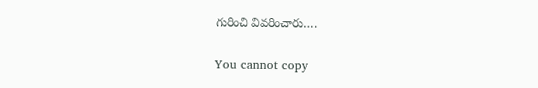గురించి వివరించారు….

You cannot copy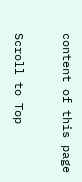content of this page

Scroll to Top